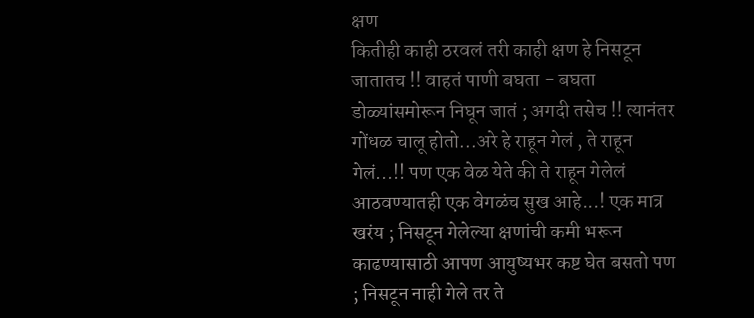क्षण
कितीही काही ठरवलं तरी काही क्षण हे निसटून जातातच !! वाहतं पाणी बघता - बघता डोळ्यांसमोरून निघून जातं ; अगदी तसेच !! त्यानंतर गोंधळ चालू होतो...अरे हे राहून गेलं , ते राहून गेलं...!! पण एक वेळ येते की ते राहून गेलेलं आठवण्यातही एक वेगळंच सुख आहे...! एक मात्र खरंय ; निसटून गेलेल्या क्षणांची कमी भरून काढण्यासाठी आपण आयुष्यभर कष्ट घेत बसतो पण ; निसटून नाही गेले तर ते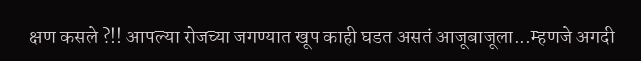क्षण कसले ?!! आपल्या रोजच्या जगण्यात खूप काही घडत असतं आजूबाजूला...म्हणजे अगदी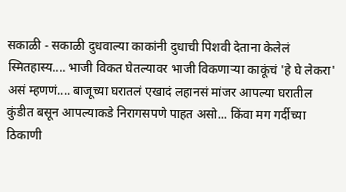सकाळी - सकाळी दुधवाल्या काकांनी दुधाची पिशवी देताना केलेलं स्मितहास्य.... भाजी विकत घेतल्यावर भाजी विकणाऱ्या काकूंचं 'हे घे लेकरा' असं म्हणणं.... बाजूच्या घरातलं एखादं लहानसं मांजर आपल्या घरातील कुंडीत बसून आपल्याकडे निरागसपणे पाहत असो... किंवा मग गर्दीच्या ठिकाणी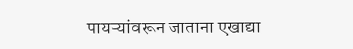पायऱ्यांवरून जाताना एखाद्या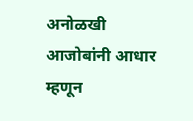अनोळखी आजोबांनी आधार म्हणून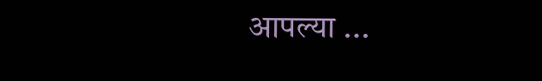आपल्या ...